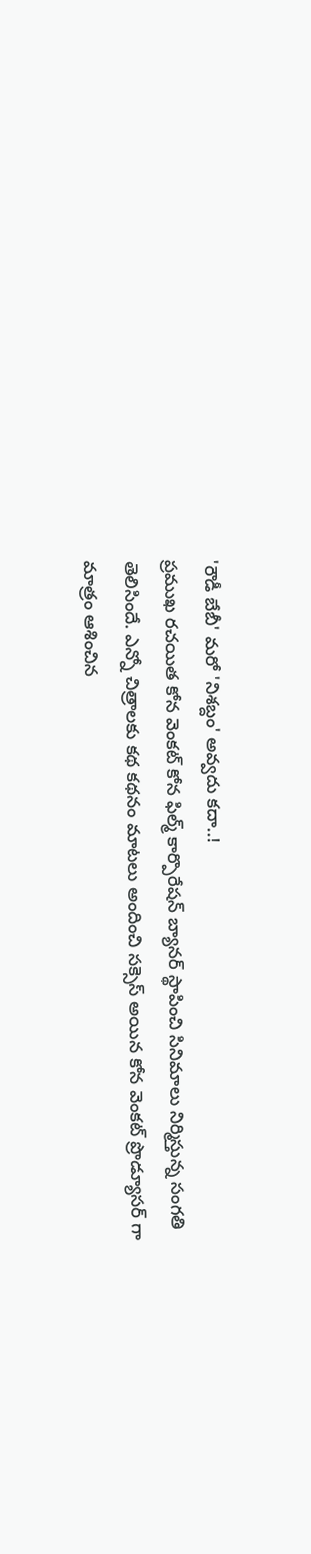'రౌడీ బేబీ' మరో 'నిశబ్దం' అవ్వదు కదా..!
ప్రముఖ రచయిత కోన వెంకట్ కోన ఫిల్మ్ కార్పొరేషన్ బ్యానర్ స్థాపించి సినిమాలు నిర్మిస్తున్న సంగతి తెలిసిందే. ఎన్నో చిత్రాలకు కథ కథనం మాటలు అందించి సక్సెస్ అయిన కోన వెంకట్ ప్రొడ్యూసర్ గా మాత్రం ఆశించిన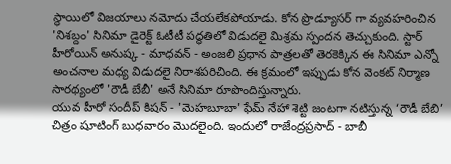స్థాయిలో విజయాలు నమోదు చేయలేకపోయాడు. కోన ప్రొడ్యూసర్ గా వ్యవహరించిన 'నిశబ్దం' సినిమా డైరెక్ట్ ఓటీటీ పద్ధతిలో విడుదలై మిశ్రమ స్పందన తెచ్చుకుంది. స్టార్ హీరోయిన్ అనుష్క - మాధవన్ - అంజలి ప్రధాన పాత్రలతో తెరకెక్కిన ఈ సినిమా ఎన్నో అంచనాల మధ్య విడుదలై నిరాశపరిచింది. ఈ క్రమంలో ఇప్పుడు కోన వెంకట్ నిర్మాణ సారథ్యంలో 'రౌడీ బేబీ' అనే సినిమా రూపొందిస్తున్నారు.
యువ హీరో సందీప్ కిషన్ - 'మెహబూబా' ఫేమ్ నేహా శెట్టి జంటగా నటిస్తున్న ‘రౌడీ బేబి’ చిత్రం షూటింగ్ బుధవారం మొదలైంది. ఇందులో రాజేంద్రప్రసాద్ - బాబీ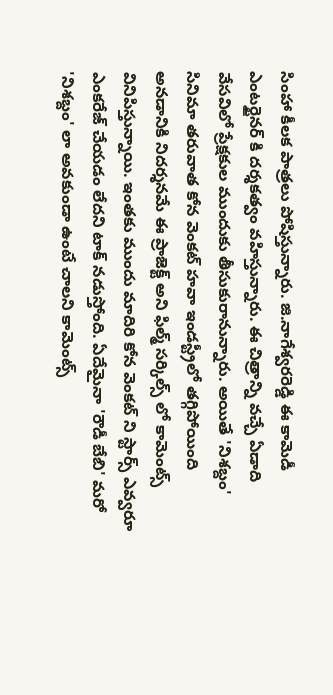సింహా కీలక పాత్రలు పోషిస్తున్నారు. జి.నాగేశ్వరరెడ్డి ఈ కామెడీ ఎంటర్టైనర్ కి దర్శకత్వం వహిస్తున్నారు. ఈ చిత్రాన్ని వచ్చే ఏడాది వేసవిలో ప్రేక్షకుల ముందుకు తీసుకురానున్నారు. అయితే 'నిశబ్దం' సినిమా తరువాత కోన వెంకట్ హవా ఇండస్ట్రీలో తగ్గిపోయింది అనడానికి నిదర్శనమే ఈ ప్రాజెక్ట్ అని ఫిల్మ్ సర్కిల్స్ లో కామెంట్స్ వినిపిస్తున్నాయి. ఇంతకు ముందు మాదిరి కోన వెంకట్ ని స్టార్స్ ఎవ్వరూ ఎంకరేజ్ చేయడం లేదని టాక్ నడుస్తోంది. ఏదేమైనా 'రౌడీ బేబి' మరో 'నిశబ్దం' లా అవకుండా ఉంటే చాలని కామెంట్స్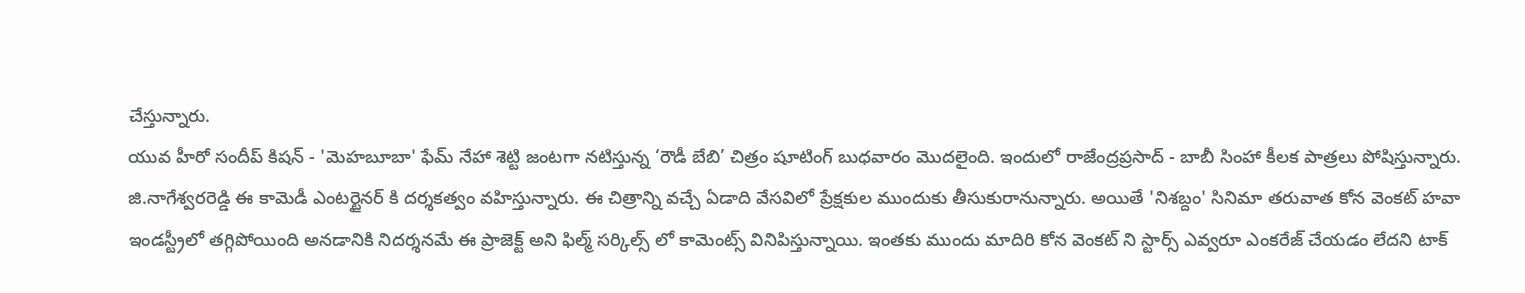చేస్తున్నారు.
యువ హీరో సందీప్ కిషన్ - 'మెహబూబా' ఫేమ్ నేహా శెట్టి జంటగా నటిస్తున్న ‘రౌడీ బేబి’ చిత్రం షూటింగ్ బుధవారం మొదలైంది. ఇందులో రాజేంద్రప్రసాద్ - బాబీ సింహా కీలక పాత్రలు పోషిస్తున్నారు. జి.నాగేశ్వరరెడ్డి ఈ కామెడీ ఎంటర్టైనర్ కి దర్శకత్వం వహిస్తున్నారు. ఈ చిత్రాన్ని వచ్చే ఏడాది వేసవిలో ప్రేక్షకుల ముందుకు తీసుకురానున్నారు. అయితే 'నిశబ్దం' సినిమా తరువాత కోన వెంకట్ హవా ఇండస్ట్రీలో తగ్గిపోయింది అనడానికి నిదర్శనమే ఈ ప్రాజెక్ట్ అని ఫిల్మ్ సర్కిల్స్ లో కామెంట్స్ వినిపిస్తున్నాయి. ఇంతకు ముందు మాదిరి కోన వెంకట్ ని స్టార్స్ ఎవ్వరూ ఎంకరేజ్ చేయడం లేదని టాక్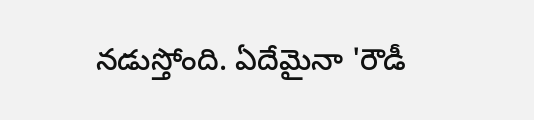నడుస్తోంది. ఏదేమైనా 'రౌడీ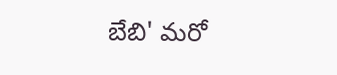బేబి' మరో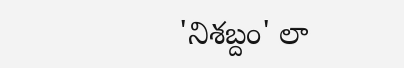'నిశబ్దం' లా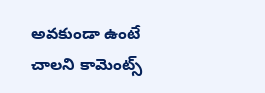అవకుండా ఉంటే చాలని కామెంట్స్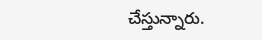చేస్తున్నారు.